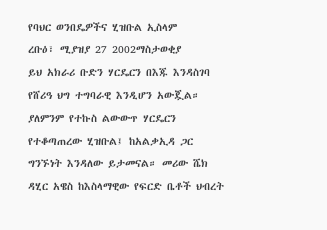የባህር ወንበዴዎችና ሂዝቡል ኢስላም
ረቡዕ፣ ሚያዝያ 27 2002ማስታወቂያ
ይህ አክራሪ ቡድን ሃርዴርን በእጁ እንዳስገባ የሸሪዓ ህግ ተግባራዊ እንዲሆን አውጇል። ያለምንም የተኩስ ልውውጥ ሃርዴርን የተቆጣጠረው ሂዝቡል፤ ከአልቃኢዳ ጋር ግንኙነት እንዳለው ይታመናል። መሪው ሼክ ዳሂር አዌስ ከእስላማዊው የፍርድ ቤቶች ህብረት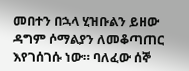መበተን በኋላ ሂዝቡልን ይዘው ዳግም ሶማልያን ለመቆጣጠር እየገሰገሱ ነው። ባለፈው ሰኞ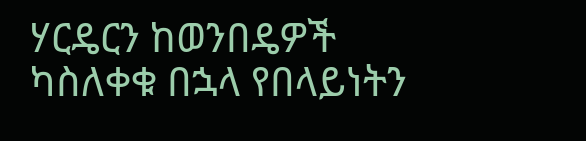ሃርዴርን ከወንበዴዎች ካስለቀቁ በኋላ የበላይነትን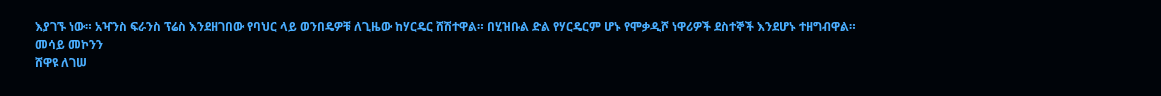እያገኙ ነው። አዣንስ ፍራንስ ፕሬስ እንደዘገበው የባህር ላይ ወንበዴዎቹ ለጊዜው ከሃርዴር ሸሽተዋል። በሂዝቡል ድል የሃርዴርም ሆኑ የሞቃዲሾ ነዋሪዎች ደስተኞች እንደሆኑ ተዘግብዋል።
መሳይ መኮንን
ሸዋዩ ለገሠ